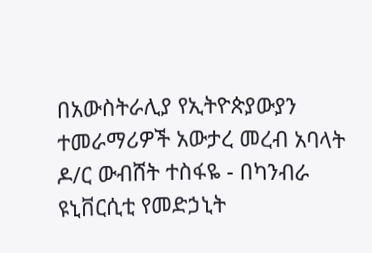በአውስትራሊያ የኢትዮጵያውያን ተመራማሪዎች አውታረ መረብ አባላት ዶ/ር ውብሸት ተስፋዬ - በካንብራ ዩኒቨርሲቲ የመድኃኒት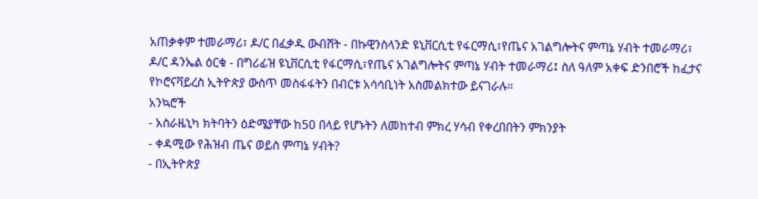አጠቃቀም ተመራማሪ፣ ዶ/ር በፈቃዱ ውብሸት - በኩዊንስላንድ ዩኒቨርሲቲ የፋርማሲ፣የጤና አገልግሎትና ምጣኔ ሃብት ተመራማሪ፣ ዶ/ር ዳንኤል ዕርቁ - በግሪፊዝ ዩኒቨርሲቲ የፋርማሲ፣የጤና አገልግሎትና ምጣኔ ሃብት ተመራማሪ፤ ስለ ዓለም አቀፍ ድንበሮች ከፈታና የኮሮናቫይረስ ኢትዮጵያ ውስጥ መስፋፋትን በብርቱ አሳሳቢነት አስመልክተው ይናገራሉ።
አንኳሮች
- አስራዜኒካ ክትባትን ዕድሜያቸው ከ50 በላይ የሆኑትን ለመከተብ ምክረ ሃሳብ የቀረበበትን ምክንያት
- ቀዳሚው የሕዝብ ጤና ወይስ ምጣኔ ሃብት?
- በኢትዮጵያ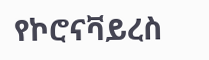የኮሮናቫይረስ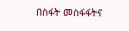በስፋት መስፋፋትና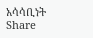አሳሳቢነት
Share